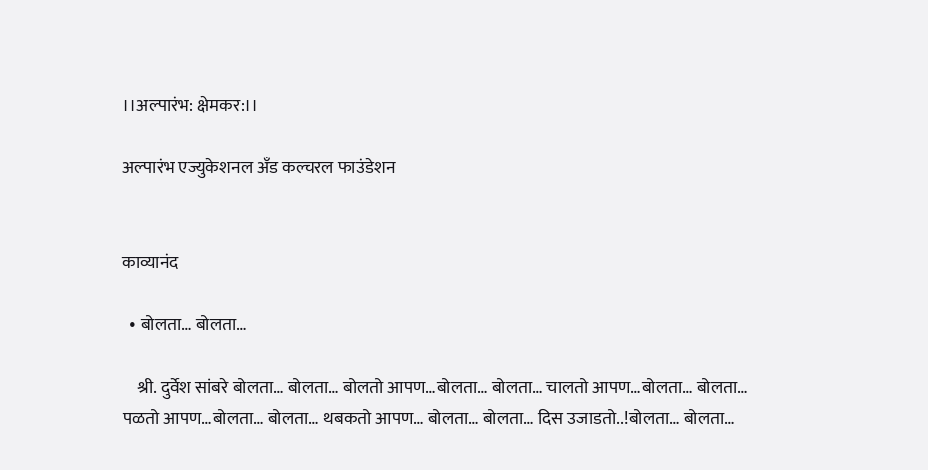।।अल्पारंभ: क्षेमकर:।।

अल्पारंभ एज्युकेशनल अँड कल्चरल फाउंडेशन


काव्यानंद

  • बोलता… बोलता…

    श्री. दुर्वेश सांबरे बोलता… बोलता… बोलतो आपण…बोलता… बोलता… चालतो आपण…बोलता… बोलता… पळतो आपण…बोलता… बोलता… थबकतो आपण… बोलता… बोलता… दिस उजाडतो..!बोलता… बोलता…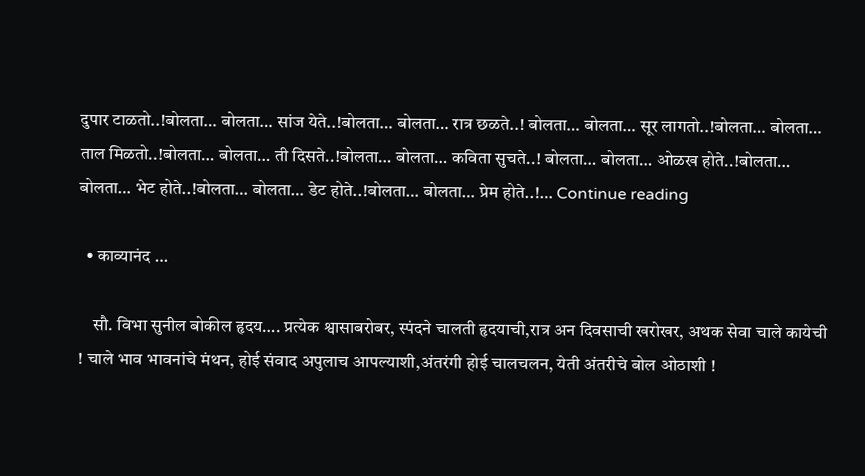दुपार टाळतो..!बोलता… बोलता… सांज येते..!बोलता… बोलता… रात्र छळते..! बोलता… बोलता… सूर लागतो..!बोलता… बोलता… ताल मिळतो..!बोलता… बोलता… ती दिसते..!बोलता… बोलता… कविता सुचते..! बोलता… बोलता… ओळख होते..!बोलता… बोलता… भेट होते..!बोलता… बोलता… डेट होते..!बोलता… बोलता… प्रेम होते..!… Continue reading

  • काव्यानंद …

    सौ. विभा सुनील बोकील हृदय…. प्रत्येक श्वासाबरोबर, स्पंदने चालती हृदयाची,रात्र अन दिवसाची खरोखर, अथक सेवा चाले कायेची ! चाले भाव भावनांचे मंथन, होई संवाद अपुलाच आपल्याशी,अंतरंगी होई चालचलन, येती अंतरीचे बोल ओठाशी !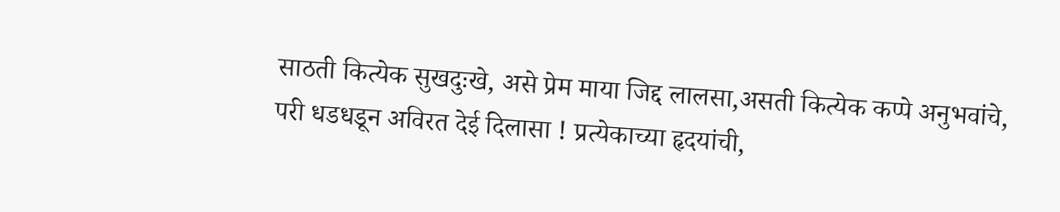साठती कित्येक सुखदुःखे, असे प्रेम माया जिद्द लालसा,असती कित्येक कप्पे अनुभवांचे, परी धडधडून अविरत देई दिलासा ! प्रत्येकाच्या हृदयांची,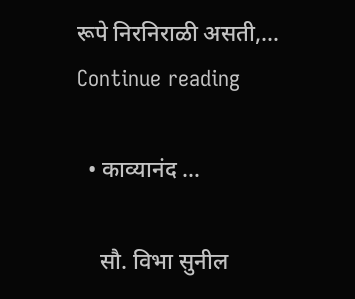रूपे निरनिराळी असती,… Continue reading

  • काव्यानंद …

    सौ. विभा सुनील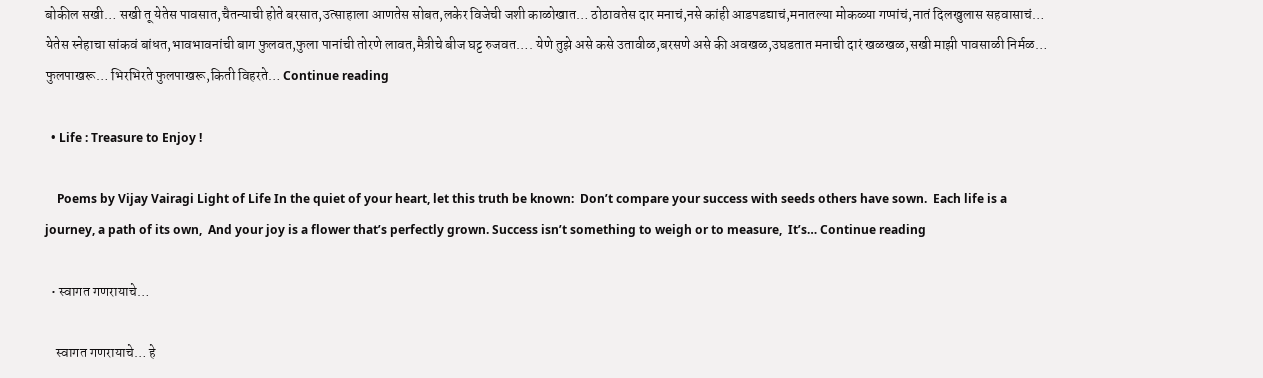बोकील सखी… सखी तू येतेस पावसात,चैतन्याची होते बरसात,उत्साहाला आणतेस सोबत,लकेर विजेची जशी काळोखात… ठोठावतेस दार मनाचं,नसे कांही आडपडद्याचं,मनातल्या मोकळ्या गप्पांचं,नातं दिलखुलास सहवासाचं… येतेस स्नेहाचा सांकवं बांधत,भावभावनांची बाग फुलवत,फुला पानांची तोरणे लावत,मैत्रीचे बीज घट्ट रुजवत…. येणे तुझे असे कसे उतावीळ,बरसणे असे की अवखळ,उघडतात मनाची दारं खळखळ,सखी माझी पावसाळी निर्मळ… फुलपाखरू… भिरभिरते फुलपाखरू,किती विहरते… Continue reading

  • Life : Treasure to Enjoy !

    Poems by Vijay Vairagi Light of Life In the quiet of your heart, let this truth be known:  Don’t compare your success with seeds others have sown.  Each life is a journey, a path of its own,  And your joy is a flower that’s perfectly grown. Success isn’t something to weigh or to measure,  It’s… Continue reading

  • स्वागत गणरायाचे…

    स्वागत गणरायाचे… हे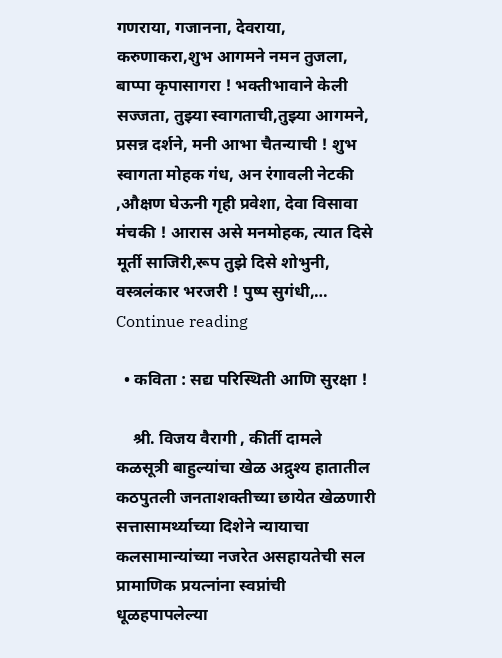गणराया, गजानना, देवराया, करुणाकरा,शुभ आगमने नमन तुजला, बाप्पा कृपासागरा ! भक्तीभावाने केली सज्जता, तुझ्या स्वागताची,तुझ्या आगमने, प्रसन्न दर्शने, मनी आभा चैतन्याची ! शुभ स्वागता मोहक गंध, अन रंगावली नेटकी ,औक्षण घेऊनी गृही प्रवेशा, देवा विसावा मंचकी ! आरास असे मनमोहक, त्यात दिसे मूर्ती साजिरी,रूप तुझे दिसे शोभुनी, वस्त्रलंकार भरजरी ! पुष्प सुगंधी,… Continue reading

  • कविता : सद्य परिस्थिती आणि सुरक्षा !

    श्री. विजय वैरागी , कीर्ती दामले कळसूत्री बाहुल्यांचा खेळ अद्रुश्य हातातील कठपुतली जनताशक्तीच्या छायेत खेळणारी सत्तासामर्थ्याच्या दिशेने न्यायाचा कलसामान्यांच्या नजरेत असहायतेची सल प्रामाणिक प्रयत्नांना स्वप्नांची धूळहपापलेल्या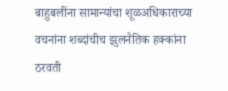बाहुबलींना सामान्यांचा शूळअधिकाराच्या वचनांना शब्दांचीच झुलनैतिक हक्कांना ठरवती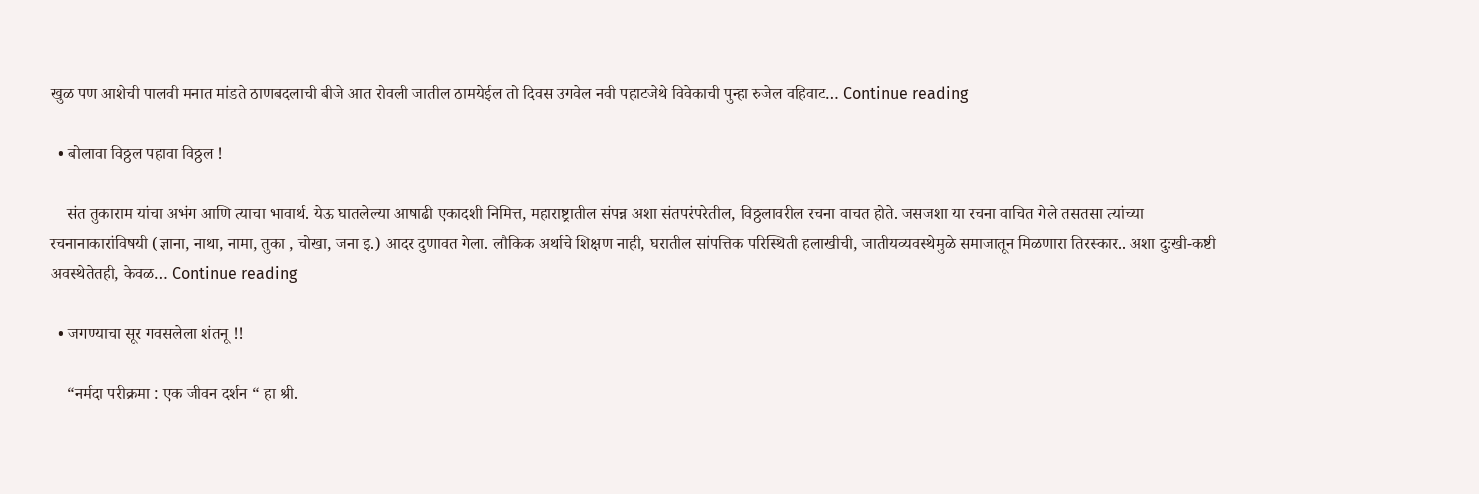खुळ पण आशेची पालवी मनात मांडते ठाणबदलाची बीजे आत रोवली जातील ठामयेईल तो दिवस उगवेल नवी पहाटजेथे विवेकाची पुन्हा रुजेल वहिवाट… Continue reading

  • बोलावा विठ्ठल पहावा विठ्ठल !

    संत तुकाराम यांचा अभंग आणि त्याचा भावार्थ. येऊ घातलेल्या आषाढी एकादशी निमित्त, महाराष्ट्रातील संपन्न अशा संतपरंपरेतील, विठ्ठलावरील रचना वाचत होते. जसजशा या रचना वाचित गेले तसतसा त्यांच्या रचनानाकारांविषयी (ज्ञाना, नाथा, नामा, तुका , चोखा, जना इ.) आदर दुणावत गेला. लौकिक अर्थाचे शिक्षण नाही, घरातील सांपत्तिक परिस्थिती हलाखीची, जातीयव्यवस्थेमुळे समाजातून मिळणारा तिरस्कार.. अशा दुःखी-कष्टी अवस्थेतेतही, केवळ… Continue reading

  • जगण्याचा सूर गवसलेला शंतनू !!

    “नर्मदा परीक्रमा : एक जीवन दर्शन “ हा श्री.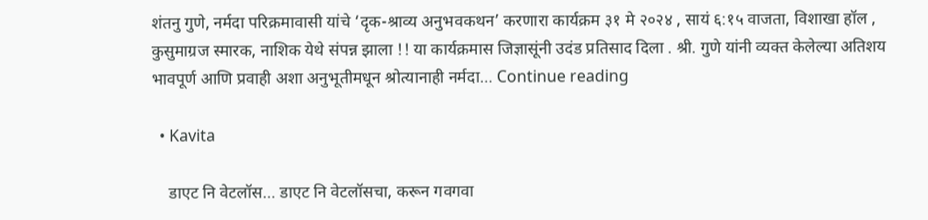शंतनु गुणे, नर्मदा परिक्रमावासी यांचे ‘दृक-श्राव्य अनुभवकथन’ करणारा कार्यक्रम ३१ मे २०२४ , सायं ६:१५ वाजता, विशाखा हॉल , कुसुमाग्रज स्मारक, नाशिक येथे संपन्न झाला !! या कार्यक्रमास जिज्ञासूंनी उदंड प्रतिसाद दिला . श्री. गुणे यांनी व्यक्त केलेल्या अतिशय भावपूर्ण आणि प्रवाही अशा अनुभूतीमधून श्रोत्यानाही नर्मदा… Continue reading

  • Kavita

    डाएट नि वेटलॉस… डाएट नि वेटलॉसचा, करून गवगवा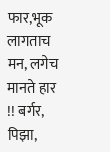फार,भूक लागताच मन, लगेच मानते हार !! बर्गर, पिझा,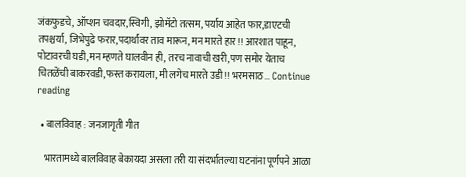जंकफुडचे, ऑप्शन चवदार,स्विगी, झोमॅटो तत्सम, पर्याय आहेत फार,डाएटची तपश्चर्या, जिभेपुढे फरार,पदार्थांवर ताव मारून, मन मारते हार !! आरशात पाहून, पोटावरची घडी,मन म्हणते घालवीन ही, तरच नावाची खरी,पण समोर येताच चितळेंची बाकरवडी,फस्त करायला, मी लगेच मारते उडी !! भरमसाठ… Continue reading

  • बालविवाह : जनजागृती गीत

    भारतामध्ये बालविवाह बेकायदा असला तरी या संदर्भातल्या घटनांना पूर्णपने आळा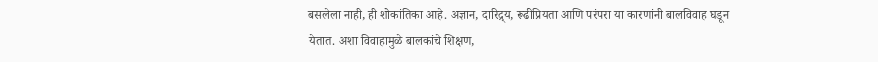बसलेला नाही, ही शोकांतिका आहे. अज्ञान, दारिद्र्य, रूढीप्रियता आणि परंपरा या कारणांनी बालविवाह घडून येतात. अशा विवाहामुळे बालकांचे शिक्षण,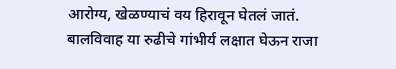आरोग्य, खेळण्याचं वय हिरावून घेतलं जातं. बालविवाह या रुढीचे गांभीर्य लक्षात घेऊन राजा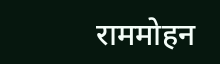राममोहन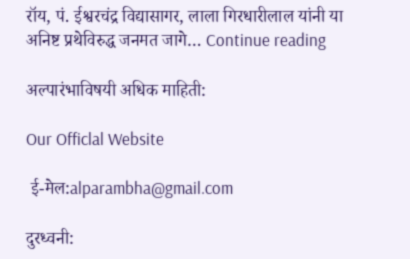रॉय, पं. ईश्वरचंद्र विद्यासागर, लाला गिरधारीलाल यांनी या अनिष्ट प्रथेविरुद्ध जनमत जागे… Continue reading

अल्पारंभाविषयी अधिक माहिती:

Our Officlal Website

 ई-मेल:alparambha@gmail.com

दुरध्वनी: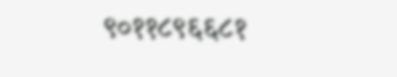९०११८९६६८१